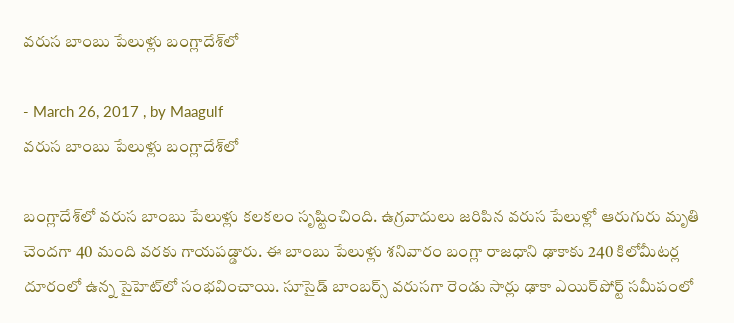వరుస బాంబు పేలుళ్లు బంగ్లాదేశ్‌లో

- March 26, 2017 , by Maagulf
వరుస బాంబు పేలుళ్లు బంగ్లాదేశ్‌లో

బంగ్లాదేశ్‌లో వరుస బాంబు పేలుళ్లు కలకలం సృష్టించింది. ఉగ్రవాదులు జరిపిన వరుస పేలుళ్లో ఆరుగురు మృతి చెందగా 40 మంది వరకు గాయపడ్డారు. ఈ బాంబు పేలుళ్లు శనివారం బంగ్లా రాజధాని ఢాకాకు 240 కిలోమీటర్ల దూరంలో ఉన్న సైహెట్‌లో సంభవించాయి. సూసైడ్‌ బాంబర్స్‌ వరుసగా రెండు సార్లు ఢాకా ఎయిర్‌పోర్ట్‌ సమీపంలో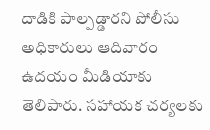దాడికి పాల్పడ్డారని పోలీసు అధికారులు ఆదివారం ఉదయం మీడియాకు తెలిపారు. సహాయక చర్యలకు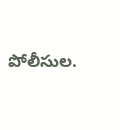పోలీసుల.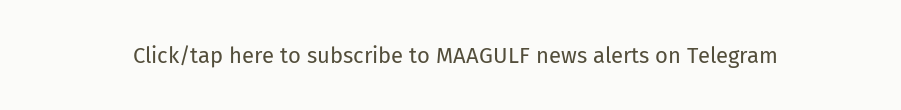Click/tap here to subscribe to MAAGULF news alerts on Telegram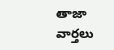తాజా వార్తలు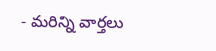- మరిన్ని వార్తలు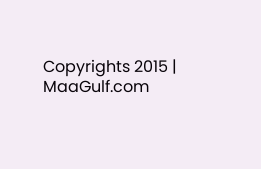Copyrights 2015 | MaaGulf.com